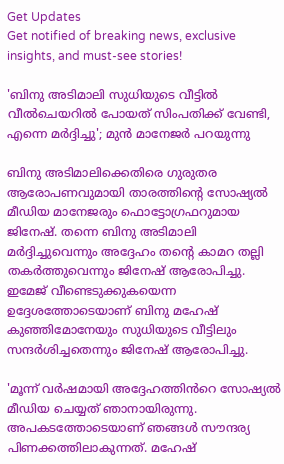Get Updates
Get notified of breaking news, exclusive insights, and must-see stories!

'ബിനു അടിമാലി സുധിയുടെ വീട്ടിൽ വീൽചെയറിൽ പോയത് സിംപതിക്ക് വേണ്ടി, എന്നെ മർദ്ദിച്ചു'; മുൻ മാനേജർ പറയുന്നു

ബിനു അടിമാലിക്കെതിരെ ഗുരുതര ആരോപണവുമായി താരത്തിന്റെ സോഷ്യൽ മീഡിയ മാനേജരും ഫൊട്ടോഗ്രഫറുമായ ജിനേഷ്. തന്നെ ബിനു അടിമാലി മർദ്ദിച്ചുവെന്നും അദ്ദേഹം തന്റെ കാമറ തല്ലി തകർത്തുവെന്നും ജിനേഷ് ആരോപിച്ചു. ഇമേജ് വീണ്ടെടുക്കുകയെന്ന ഉദ്ദേശത്തോടെയാണ് ബിനു മഹേഷ് കുഞ്ഞിമോനേയും സുധിയുടെ വീട്ടിലും സന്ദർശിച്ചതെന്നും ജിനേഷ് ആരോപിച്ചു.

'മൂന്ന് വർഷമായി അദ്ദേഹത്തിൻറെ സോഷ്യൽ മീഡിയ ചെയ്യത് ഞാനായിരുന്നു. അപകടത്തോടെയാണ് ഞങ്ങൾ സൗന്ദര്യ പിണക്കത്തിലാകുന്നത്. മഹേഷ്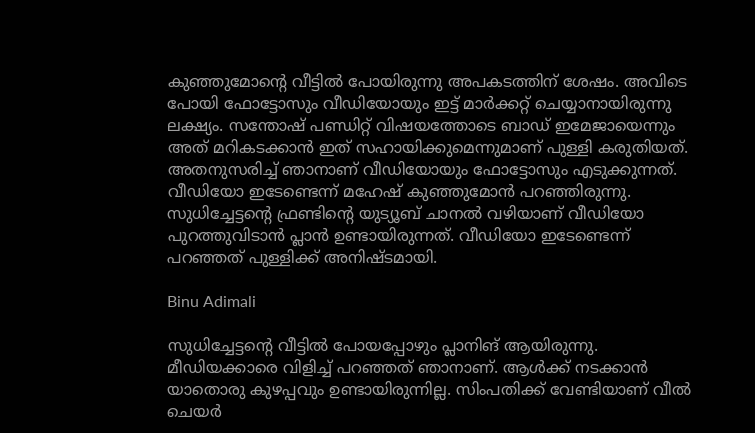കുഞ്ഞുമോന്റെ വീട്ടിൽ പോയിരുന്നു അപകടത്തിന് ശേഷം. അവിടെ പോയി ഫോട്ടോസും വീഡിയോയും ഇട്ട് മാർക്കറ്റ് ചെയ്യാനായിരുന്നു ലക്ഷ്യം. സന്തോഷ് പണ്ഡിറ്റ് വിഷയത്തോടെ ബാഡ് ഇമേജായെന്നും അത് മറികടക്കാൻ ഇത് സഹായിക്കുമെന്നുമാണ് പുള്ളി കരുതിയത്. അതനുസരിച്ച് ‍ഞാനാണ് വീഡിയോയും ഫോട്ടോസും എടുക്കുന്നത്. വീഡിയോ ഇടേണ്ടെന്ന് മഹേഷ് കുഞ്ഞുമോൻ പറഞ്ഞിരുന്നു. സുധിച്ചേട്ടന്റെ ഫ്രണ്ടിന്റെ യുട്യൂബ് ചാനൽ വഴിയാണ് വീഡിയോ പുറത്തുവിടാൻ പ്ലാൻ ഉണ്ടായിരുന്നത്. വീഡിയോ ഇടേണ്ടെന്ന് പറഞ്ഞത് പുള്ളിക്ക് അനിഷ്ടമായി.

Binu Adimali

സുധിച്ചേട്ടന്റെ വീട്ടിൽ പോയപ്പോഴും പ്ലാനിങ് ആയിരുന്നു. മീഡിയക്കാരെ വിളിച്ച് പറഞ്ഞത് ഞാനാണ്. ആൾക്ക് നടക്കാൻ യാതൊരു കുഴപ്പവും ഉണ്ടായിരുന്നില്ല. സിംപതിക്ക് വേണ്ടിയാണ് വീൽ ചെയർ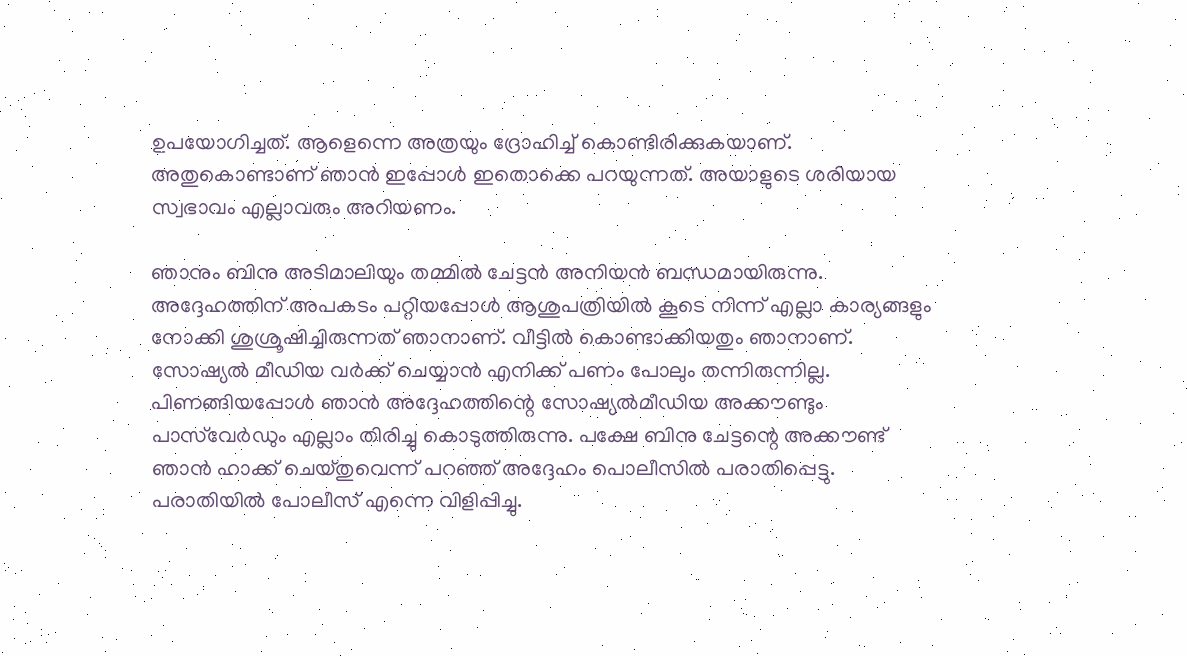ഉപയോഗിച്ചത്. ആളെന്നെ അത്രയും ദ്രോഹിച്ച് കൊണ്ടിരിക്കുകയാണ്. അതുകൊണ്ടാണ് ഞാൻ ഇപ്പോൾ ഇതൊക്കെ പറയുന്നത്. അയാളുടെ ശരിയായ സ്വഭാവം എല്ലാവരും അറിയണം.

ഞാനും ബിനു അടിമാലിയും തമ്മിൽ ചേട്ടൻ അനിയൻ ബന്ധമായിരുന്നു. അദ്ദേഹത്തിന് അപകടം പറ്റിയപ്പോൾ ആശുപത്രിയിൽ കൂടെ നിന്ന് എല്ലാ കാര്യങ്ങളും നോക്കി ശുശ്രൂഷിച്ചിരുന്നത് ഞാനാണ്. വീട്ടിൽ കൊണ്ടാക്കിയതും ഞാനാണ്. സോഷ്യൽ മീഡിയ വർക്ക് ചെയ്യാൻ എനിക്ക് പണം പോലും തന്നിരുന്നില്ല. പിണങ്ങിയപ്പോൾ ഞാൻ അദ്ദേഹത്തിന്റെ സോഷ്യൽമീഡിയ അക്കൗണ്ടും പാസ്‌വേർഡും എല്ലാം തിരിച്ചു കൊടുത്തിരുന്നു. പക്ഷേ ബിനു ചേട്ടന്റെ അക്കൗണ്ട് ഞാൻ ഹാക്ക് ചെയ്തുവെന്ന് പറഞ്ഞ് അദ്ദേഹം പൊലീസിൽ പരാതിപ്പെട്ടു. പരാതിയിൽ പോലീസ് എന്നെ വിളിപ്പിച്ചു.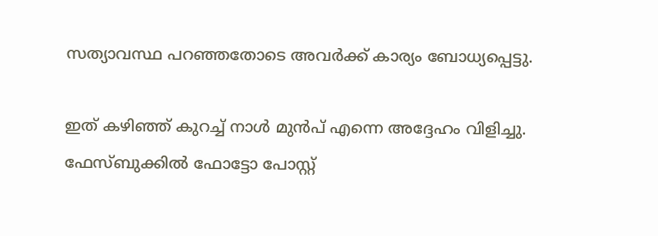സത്യാവസ്ഥ പറഞ്ഞതോടെ അവർക്ക് കാര്യം ബോധ്യപ്പെട്ടു.

ഇത് കഴിഞ്ഞ് കുറച്ച് നാൾ മുൻപ് എന്നെ അദ്ദേഹം വിളിച്ചു. ഫേസ്ബുക്കിൽ ഫോട്ടോ പോസ്റ്റ്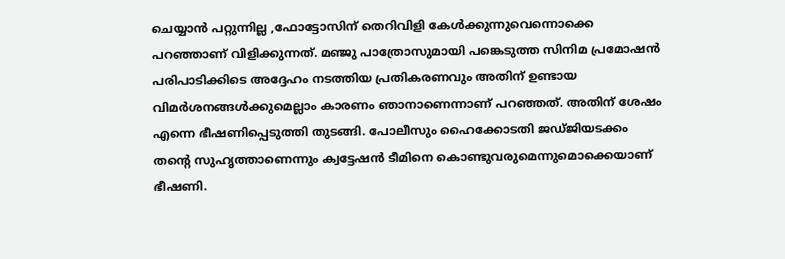ചെയ്യാൻ പറ്റുന്നില്ല ,ഫോട്ടോസിന് തെറിവിളി കേൾക്കുന്നുവെന്നൊക്കെ പറഞ്ഞാണ് വിളിക്കുന്നത്. മഞ്ജു പാത്രോസുമായി പങ്കെടുത്ത സിനിമ പ്രമോഷൻ പരിപാടിക്കിടെ അദ്ദേഹം നടത്തിയ പ്രതികരണവും അതിന് ഉണ്ടായ വിമർശനങ്ങൾക്കുമെല്ലാം കാരണം ഞാനാണെന്നാണ് പറഞ്ഞത്. അതിന് ശേഷം എന്നെ ഭീഷണിപ്പെടുത്തി തുടങ്ങി. പോലീസും ഹൈക്കോടതി ജഡ്ജിയടക്കം തന്റെ സുഹൃത്താണെന്നും ക്വട്ടേഷൻ ടീമിനെ കൊണ്ടുവരുമെന്നുമൊക്കെയാണ് ഭീഷണി.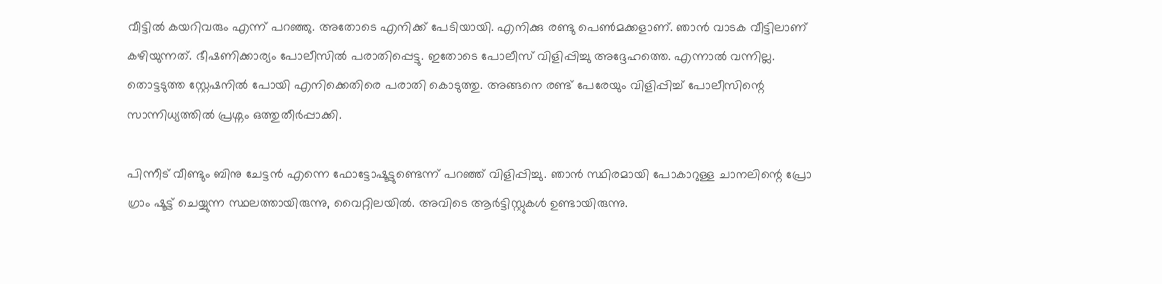വീട്ടിൽ കയറിവരും എന്ന് പറഞ്ഞു. അതോടെ എനിക്ക് പേടിയായി. എനിക്കു രണ്ടു പെൺമക്കളാണ്. ഞാൻ വാടക വീട്ടിലാണ് കഴിയുന്നത്. ഭീഷണിക്കാര്യം പോലീസിൽ പരാതിപ്പെട്ടു. ഇതോടെ പോലീസ് വിളിപ്പിച്ചു അദ്ദേഹത്തെ. എന്നാൽ വന്നില്ല. തൊട്ടടുത്ത സ്റ്റേഷനിൽ പോയി എനിക്കെതിരെ പരാതി കൊടുത്തു. അങ്ങനെ രണ്ട് പേരേയും വിളിപ്പിച്ച് പോലീസിന്റെ സാന്നിധ്യത്തിൽ പ്രശ്നം ഒത്തുതീർപ്പാക്കി.

പിന്നീട് വീണ്ടും ബിനു ചേട്ടൻ എന്നെ ഫോട്ടോഷൂട്ടുണ്ടെന്ന് പറഞ്ഞ് വിളിപ്പിച്ചു. ഞാൻ സ്ഥിരമായി പോകാറുള്ള ചാനലിന്റെ പ്രോ ഗ്രാം ഷൂട്ട് ചെയ്യുന്ന സ്ഥലത്തായിരുന്നു, വൈറ്റിലയിൽ. അവിടെ ആർട്ടിസ്റ്റുകൾ ഉണ്ടായിരുന്നു.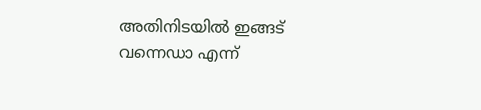അതിനിടയിൽ ഇങ്ങട് വന്നെഡാ എന്ന്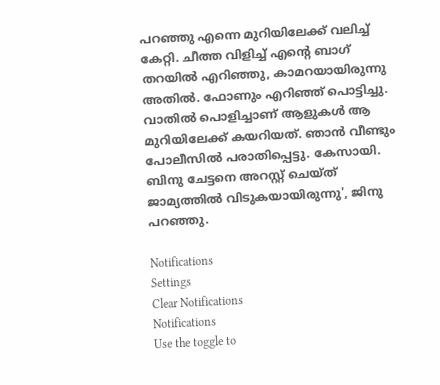പറഞ്ഞു എന്നെ മുറിയിലേക്ക് വലിച്ച് കേറ്റി. ചീത്ത വിളിച്ച് എന്റെ ബാഗ് തറയിൽ എറിഞ്ഞു, കാമറയായിരുന്നു അതിൽ. ഫോണും എറിഞ്ഞ് പൊട്ടിച്ചു. വാതിൽ പൊളിച്ചാണ് ആളുകൾ ആ മുറിയിലേക്ക് കയറിയത്. ഞാൻ വീണ്ടും പോലീസിൽ പരാതിപ്പെട്ടു. കേസായി. ബിനു ചേട്ടനെ അറസ്റ്റ് ചെയ്ത് ജാമ്യത്തിൽ വിടുകയായിരുന്നു', ജിനു പറഞ്ഞു.

Notifications
Settings
Clear Notifications
Notifications
Use the toggle to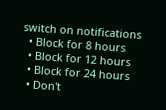switch on notifications
  • Block for 8 hours
  • Block for 12 hours
  • Block for 24 hours
  • Don't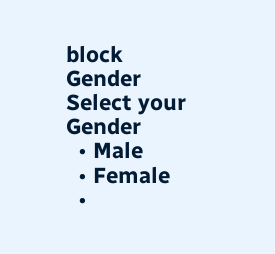block
Gender
Select your Gender
  • Male
  • Female
  •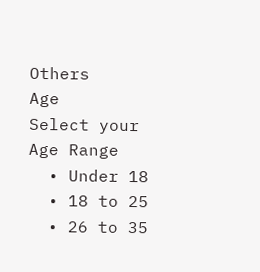Others
Age
Select your Age Range
  • Under 18
  • 18 to 25
  • 26 to 35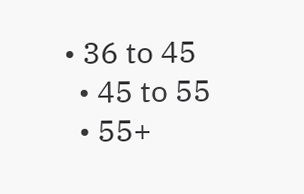• 36 to 45
  • 45 to 55
  • 55+